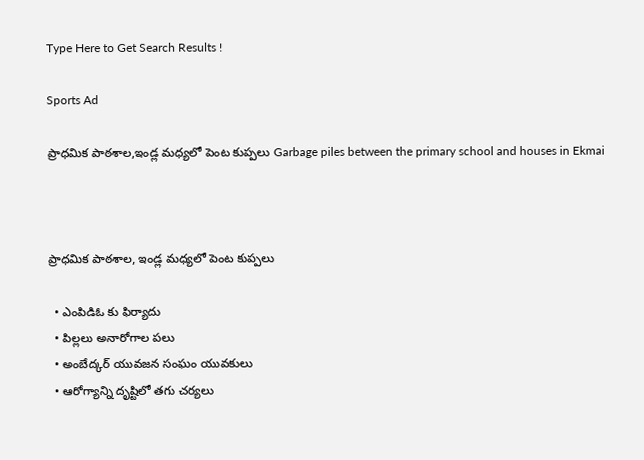Type Here to Get Search Results !

Sports Ad

ప్రాధమిక పాఠశాల,ఇండ్ల మధ్యలో పెంట కుప్పలు Garbage piles between the primary school and houses in Ekmai



ప్రాధమిక పాఠశాల, ఇండ్ల మధ్యలో పెంట కుప్పలు

  • ఎంపిడిఓ కు ఫిర్యాదు
  • పిల్లలు అనారోగాల పలు
  • అంబేద్కర్ యువజన సంఘం యువకులు
  • ఆరోగ్యాన్ని దృష్టిలో తగు చర్యలు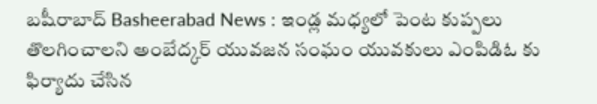బషీరాబాద్ Basheerabad News : ఇండ్ల మధ్యలో పెంట కుప్పలు తొలగించాలని అంబేద్కర్ యువజన సంఘం యువకులు ఎంపిడిఓ కు ఫిర్యాదు చేసిన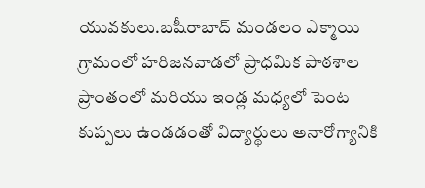యువకులు.బషీరాబాద్ మండలం ఎక్మాయి గ్రామంలో హరిజనవాడలో ప్రాధమిక పాఠశాల ప్రాంతంలో మరియు ఇండ్ల మధ్యలో పెంట కుప్పలు ఉండడంతో విద్యార్థులు అనారోగ్యానికి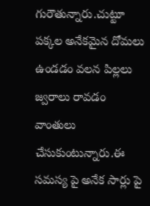గురౌతున్నారు.చుట్టూ పక్కల అనేకమైన దోమలు ఉండడం వలన పిల్లలు జ్వరాలు రావడం వాంతులు చేసుకుంటున్నారు.ఈ సమస్య పై అనేక సార్లు పై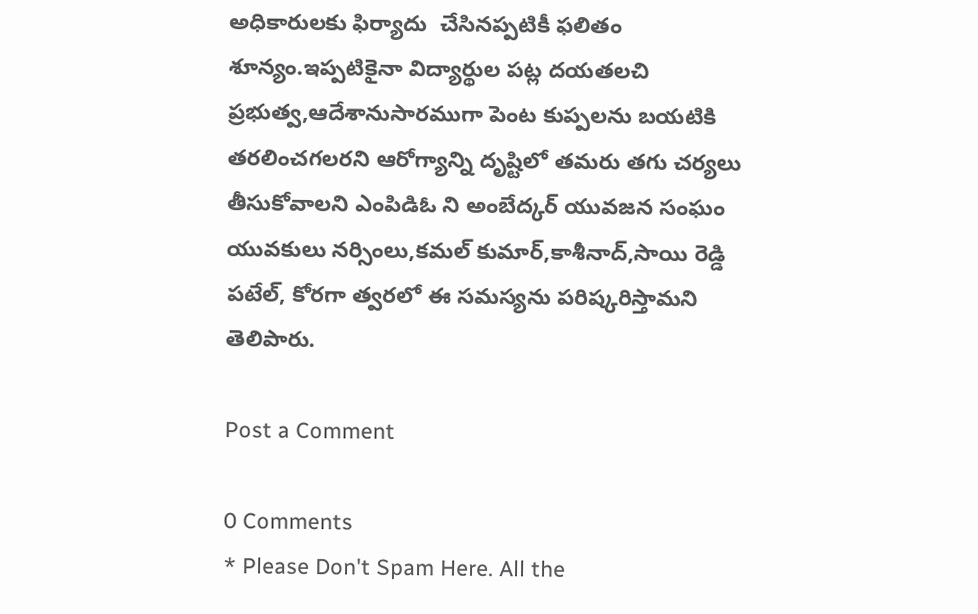అధికారులకు ఫిర్యాదు  చేసినప్పటికీ ఫలితం శూన్యం.ఇప్పటికైనా విద్యార్థుల పట్ల దయతలచి ప్రభుత్వ,ఆదేశానుసారముగా పెంట కుప్పలను బయటికి తరలించగలరని ఆరోగ్యాన్ని దృష్టిలో తమరు తగు చర్యలు తీసుకోవాలని ఎంపిడిఓ ని అంబేద్కర్ యువజన సంఘం యువకులు నర్సింలు,కమల్ కుమార్,కాశీనాద్,సాయి రెడ్డి పటేల్, కోరగా త్వరలో ఈ సమస్యను పరిష్కరిస్తామని తెలిపారు.

Post a Comment

0 Comments
* Please Don't Spam Here. All the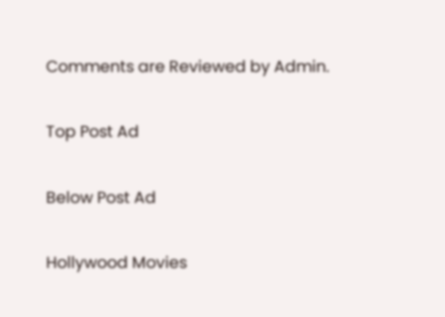Comments are Reviewed by Admin.

Top Post Ad

Below Post Ad

Hollywood Movies